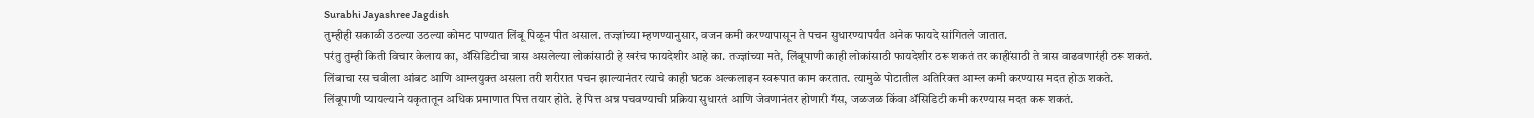Surabhi Jayashree Jagdish
तुम्हीही सकाळी उठल्या उठल्या कोमट पाण्यात लिंबू पिळून पीत असाल. तज्ज्ञांच्या म्हणण्यानुसार, वजन कमी करण्यापासून ते पचन सुधारण्यापर्यंत अनेक फायदे सांगितले जातात.
परंतु तुम्ही किती विचार केलाय का, ॲसिडिटीचा त्रास असलेल्या लोकांसाठी हे खरंच फायदेशीर आहे का. तज्ज्ञांच्या मते, लिंबूपाणी काही लोकांसाठी फायदेशीर ठरू शकतं तर काहींसाठी ते त्रास वाढवणारंही ठरू शकतं.
लिंबाचा रस चवीला आंबट आणि आम्लयुक्त असला तरी शरीरात पचन झाल्यानंतर त्याचे काही घटक अल्कलाइन स्वरूपात काम करतात. त्यामुळे पोटातील अतिरिक्त आम्ल कमी करण्यास मदत होऊ शकते.
लिंबूपाणी प्यायल्याने यकृतातून अधिक प्रमाणात पित्त तयार होते. हे पित्त अन्न पचवण्याची प्रक्रिया सुधारतं आणि जेवणानंतर होणारी गॅस, जळजळ किंवा ॲसिडिटी कमी करण्यास मदत करू शकतं.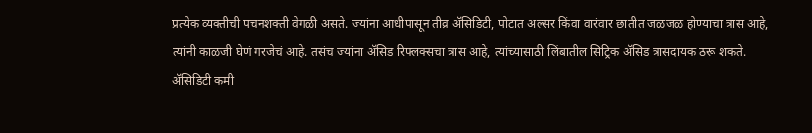प्रत्येक व्यक्तीची पचनशक्ती वेगळी असते. ज्यांना आधीपासून तीव्र ॲसिडिटी, पोटात अल्सर किंवा वारंवार छातीत जळजळ होण्याचा त्रास आहे, त्यांनी काळजी घेणं गरजेचं आहे. तसंच ज्यांना ॲसिड रिफ्लक्सचा त्रास आहे, त्यांच्यासाठी लिंबातील सिट्रिक ॲसिड त्रासदायक ठरू शकते.
ॲसिडिटी कमी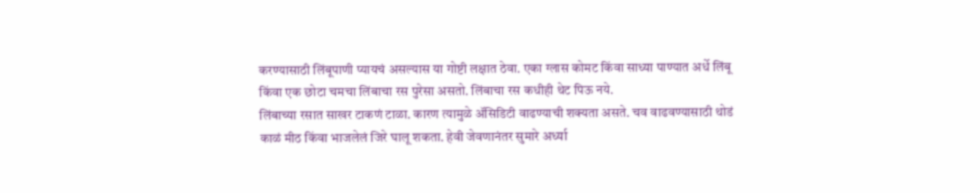करण्यासाठी लिंबूपाणी प्यायचं असल्यास या गोष्टी लक्षात ठेवा. एका ग्लास कोमट किंवा साध्या पाण्यात अर्धे लिंबू किंवा एक छोटा चमचा लिंबाचा रस पुरेसा असतो. लिंबाचा रस कधीही थेट पिऊ नये.
लिंबाच्या रसात साखर टाकणं टाळा. कारण त्यामुळे ॲसिडिटी वाढण्याची शक्यता असते. चव वाढवण्यासाठी थोडं काळं मीठ किंवा भाजलेलं जिरे घालू शकता. हेवी जेवणानंतर सुमारे अर्ध्या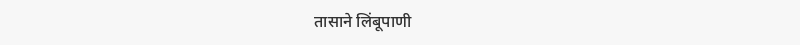तासाने लिंबूपाणी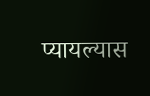प्यायल्यास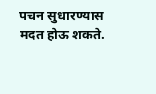पचन सुधारण्यास मदत होऊ शकते.